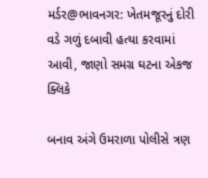મર્ડર@ભાવનગર: ખેતમજૂરનું દોરી વડે ગળું દબાવી હત્યા કરવામાં આવી, જાણો સમગ્ર ઘટના એકજ ક્લિકે

બનાવ અંગે ઉમરાળા પોલીસે ત્રણ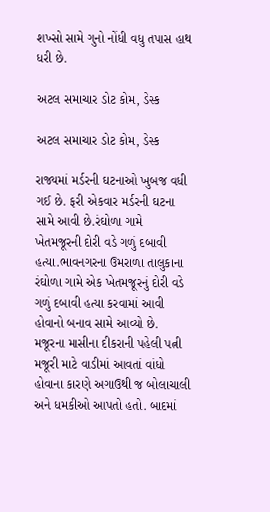શખ્સો સામે ગુનો નોંધી વધુ તપાસ હાથ ધરી છે.

અટલ સમાચાર ડોટ કોમ, ડેસ્ક

અટલ સમાચાર ડોટ કોમ, ડેસ્ક

રાજ્યમાં મર્ડરની ઘટનાઓ ખુબજ વધી ગઈ છે. ફરી એકવાર મર્ડરની ઘટના સામે આવી છે.રંઘોળા ગામે ખેતમજૂરની દોરી વડે ગળું દબાવી હત્યા.ભાવનગરના ઉમરાળા તાલુકાના રંઘોળા ગામે એક ખેતમજૂરનું દોરી વડે ગળું દબાવી હત્યા કરવામાં આવી હોવાનો બનાવ સામે આવ્યો છે. મજૂરના માસીના દીકરાની પહેલી પત્ની મજૂરી માટે વાડીમાં આવતાં વાંધો હોવાના કારણે અગાઉથી જ બોલાચાલી અને ધમકીઓ આપતો હતો. બાદમાં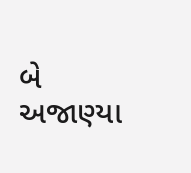બે અજાણ્યા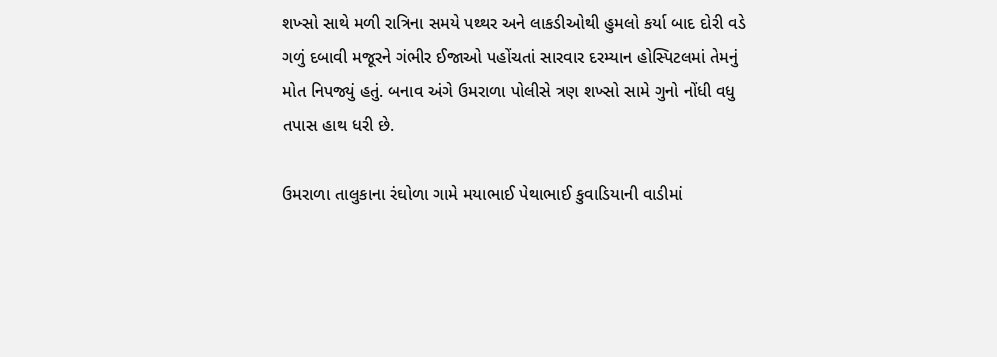શખ્સો સાથે મળી રાત્રિના સમયે પથ્થર અને લાકડીઓથી હુમલો કર્યા બાદ દોરી વડે ગળું દબાવી મજૂરને ગંભીર ઈજાઓ પહોંચતાં સારવાર દરમ્યાન હોસ્પિટલમાં તેમનું મોત નિપજ્યું હતું. બનાવ અંગે ઉમરાળા પોલીસે ત્રણ શખ્સો સામે ગુનો નોંધી વધુ તપાસ હાથ ધરી છે.

ઉમરાળા તાલુકાના રંઘોળા ગામે મયાભાઈ પેથાભાઈ કુવાડિયાની વાડીમાં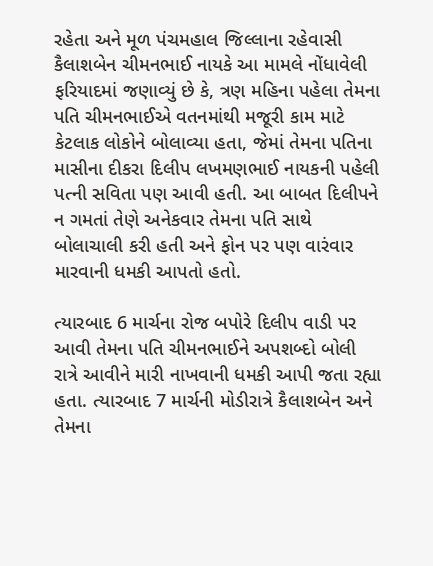રહેતા અને મૂળ પંચમહાલ જિલ્લાના રહેવાસી કૈલાશબેન ચીમનભાઈ નાયકે આ મામલે નોંધાવેલી ફરિયાદમાં જણાવ્યું છે કે, ત્રણ મહિના પહેલા તેમના પતિ ચીમનભાઈએ વતનમાંથી મજૂરી કામ માટે કેટલાક લોકોને બોલાવ્યા હતા, જેમાં તેમના પતિના માસીના દીકરા દિલીપ લખમણભાઈ નાયકની પહેલી પત્ની સવિતા પણ આવી હતી. આ બાબત દિલીપને ન ગમતાં તેણે અનેકવાર તેમના પતિ સાથે બોલાચાલી કરી હતી અને ફોન પર પણ વારંવાર મારવાની ધમકી આપતો હતો.

ત્યારબાદ 6 માર્ચના રોજ બપોરે દિલીપ વાડી પર આવી તેમના પતિ ચીમનભાઈને અપશબ્દો બોલી રાત્રે આવીને મારી નાખવાની ધમકી આપી જતા રહ્યા હતા. ત્યારબાદ 7 માર્ચની મોડીરાત્રે કૈલાશબેન અને તેમના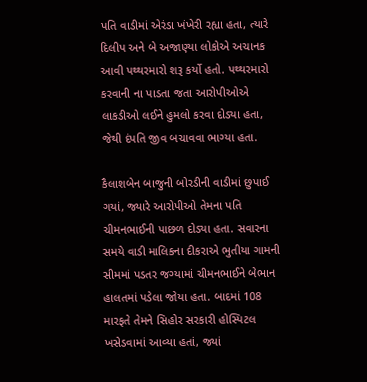પતિ વાડીમાં એરંડા ખંખેરી રહ્યા હતા, ત્યારે દિલીપ અને બે અજાણ્યા લોકોએ અચાનક આવી પથ્થરમારો શરૂ કર્યો હતો. પથ્થરમારો કરવાની ના પાડતા જતા આરોપીઓએ લાકડીઓ લઈને હુમલો કરવા દોડ્યા હતા, જેથી દંપતિ જીવ બચાવવા ભાગ્યા હતા.

કૈલાશબેન બાજુની બોરડીની વાડીમાં છુપાઈ ગયાં, જ્યારે આરોપીઓ તેમના પતિ ચીમનભાઈની પાછળ દોડ્યા હતા. સવારના સમયે વાડી માલિકના દીકરાએ ભુતીયા ગામની સીમમાં પડતર જગ્યામાં ચીમનભાઈને બેભાન હાલતમાં પડેલા જોયા હતા. બાદમાં 108 મારફતે તેમને સિહોર સરકારી હોસ્પિટલ ખસેડવામાં આવ્યા હતાં, જ્યાં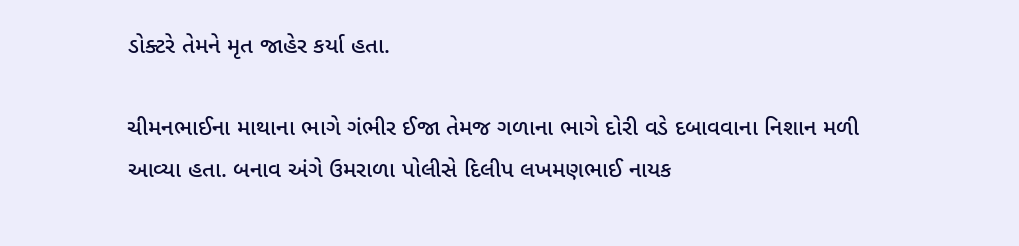ડોક્ટરે તેમને મૃત જાહેર કર્યા હતા.

ચીમનભાઈના માથાના ભાગે ગંભીર ઈજા તેમજ ગળાના ભાગે દોરી વડે દબાવવાના નિશાન મળી આવ્યા હતા. બનાવ અંગે ઉમરાળા પોલીસે દિલીપ લખમણભાઈ નાયક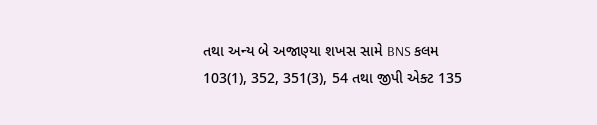તથા અન્ય બે અજાણ્યા શખસ સામે BNS કલમ 103(1), 352, 351(3), 54 તથા જીપી એક્ટ 135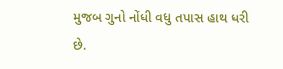મુજબ ગુનો નોંધી વધુ તપાસ હાથ ધરી છે.